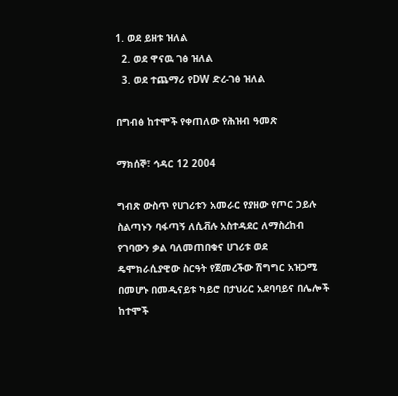1. ወደ ይዘቱ ዝለል
  2. ወደ ዋናዉ ገፅ ዝለል
  3. ወደ ተጨማሪ የDW ድረ-ገፅ ዝለል

በግብፅ ከተሞች የቀጠለው የሕዝብ ዓመጽ

ማክሰኞ፣ ኅዳር 12 2004

ግብጽ ውስጥ የሀገሪቱን አመራር የያዘው የጦር ኃይሉ ስልጣኑን ባፋጣኝ ለሲቭሉ አስተዳደር ለማስረከብ የገባውን ቃል ባለመጠበቁና ሀገሪቱ ወደ ዴሞክራሲያዊው ስርዓት የጀመረችው ሽግግር አዝጋሚ በመሆኑ በመዲናይቱ ካይሮ በታህሪር አደባባይና በሌሎች ከተሞች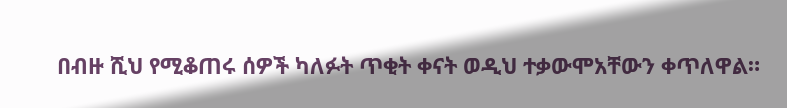በብዙ ሺህ የሚቆጠሩ ሰዎች ካለፉት ጥቂት ቀናት ወዲህ ተቃውሞአቸውን ቀጥለዋል።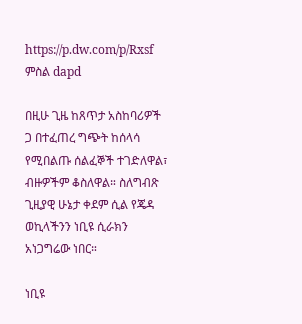https://p.dw.com/p/Rxsf
ምስል dapd

በዚሁ ጊዜ ከጸጥታ አስከባሪዎች ጋ በተፈጠረ ግጭት ከሰላሳ የሚበልጡ ሰልፈኞች ተገድለዋል፣ ብዙዎችም ቆስለዋል። ስለግብጽ ጊዚያዊ ሁኔታ ቀደም ሲል የጄዳ ወኪላችንን ነቢዩ ሲራክን አነጋግሬው ነበር።

ነቢዩ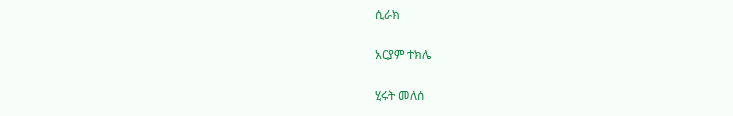ሲራክ

አርያም ተክሌ

ሂሩት መለሰ